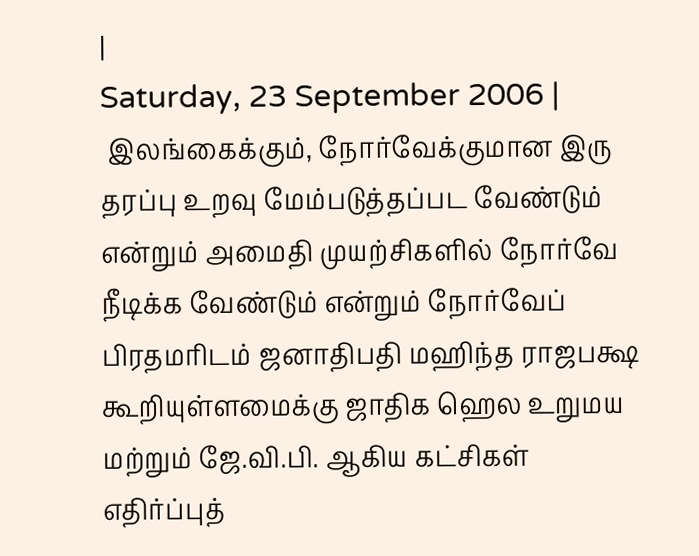|
Saturday, 23 September 2006 |
 இலங்கைக்கும், நோர்வேக்குமான இரு தரப்பு உறவு மேம்படுத்தப்பட வேண்டும் என்றும் அமைதி முயற்சிகளில் நோர்வே நீடிக்க வேண்டும் என்றும் நோர்வேப் பிரதமரிடம் ஜனாதிபதி மஹிந்த ராஜபக்ஷ கூறியுள்ளமைக்கு ஜாதிக ஹெல உறுமய மற்றும் ஜே.வி.பி. ஆகிய கட்சிகள் எதிர்ப்புத்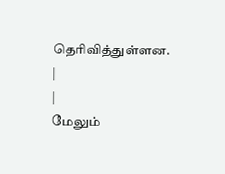தெரிவித்துள்ளன.
|
|
மேலும்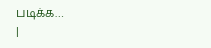படிக்க…
|